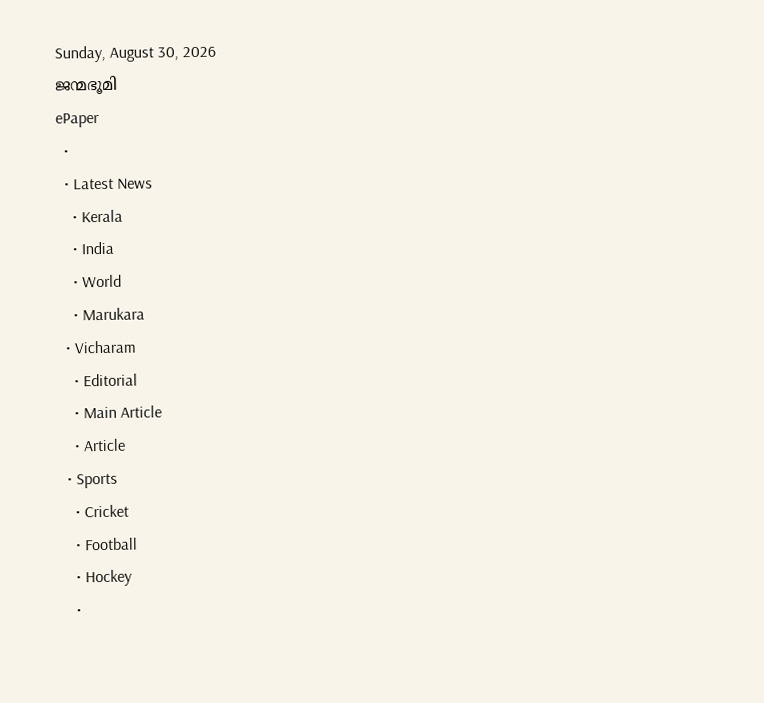Sunday, August 30, 2026
ജന്മഭൂമി
ePaper
  •
  • Latest News
    • Kerala
    • India
    • World
    • Marukara
  • Vicharam
    • Editorial
    • Main Article
    • Article
  • Sports
    • Cricket
    • Football
    • Hockey
    •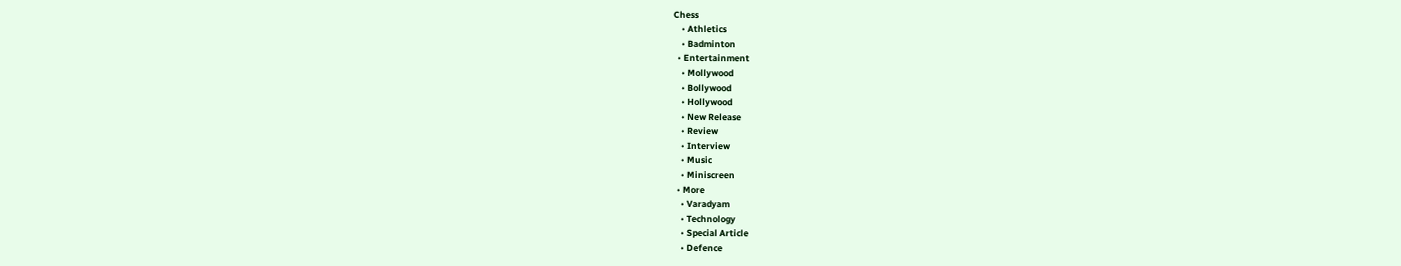Chess
    • Athletics
    • Badminton
  • Entertainment
    • Mollywood
    • Bollywood
    • Hollywood
    • New Release
    • Review
    • Interview
    • Music
    • Miniscreen
  • More
    • Varadyam
    • Technology
    • Special Article
    • Defence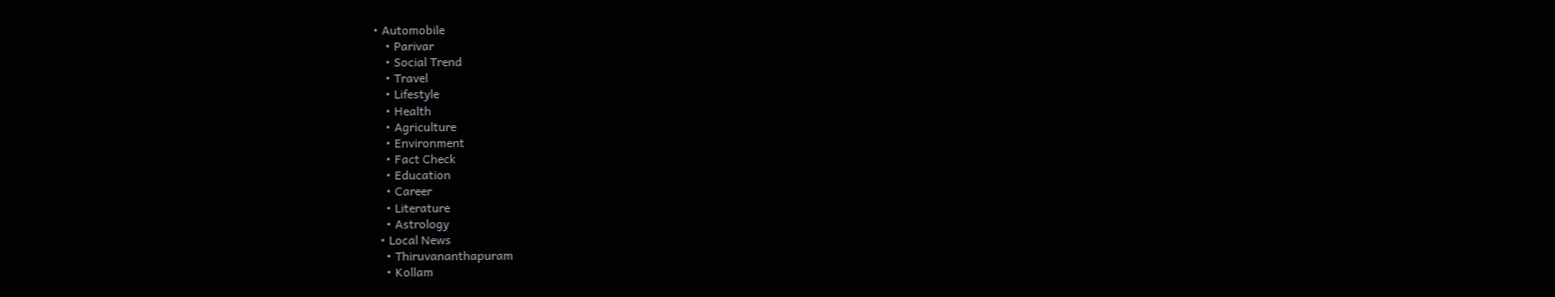• Automobile
    • Parivar
    • Social Trend
    • Travel
    • Lifestyle
    • Health
    • Agriculture
    • Environment
    • Fact Check
    • Education
    • Career
    • Literature
    • Astrology
  • Local News
    • Thiruvananthapuram
    • Kollam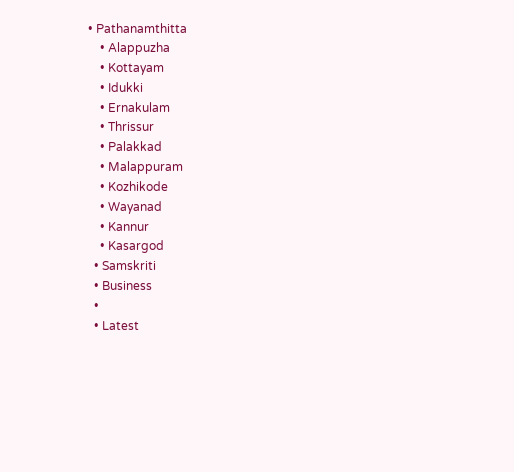• Pathanamthitta
    • Alappuzha
    • Kottayam
    • Idukki
    • Ernakulam
    • Thrissur
    • Palakkad
    • Malappuram
    • Kozhikode
    • Wayanad
    • Kannur
    • Kasargod
  • Samskriti
  • Business
  •
  • Latest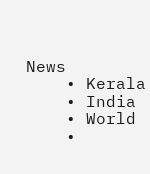News
    • Kerala
    • India
    • World
    •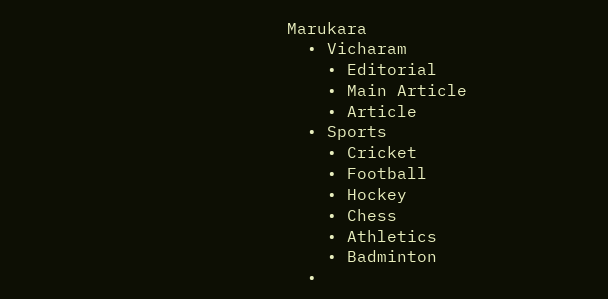Marukara
  • Vicharam
    • Editorial
    • Main Article
    • Article
  • Sports
    • Cricket
    • Football
    • Hockey
    • Chess
    • Athletics
    • Badminton
  •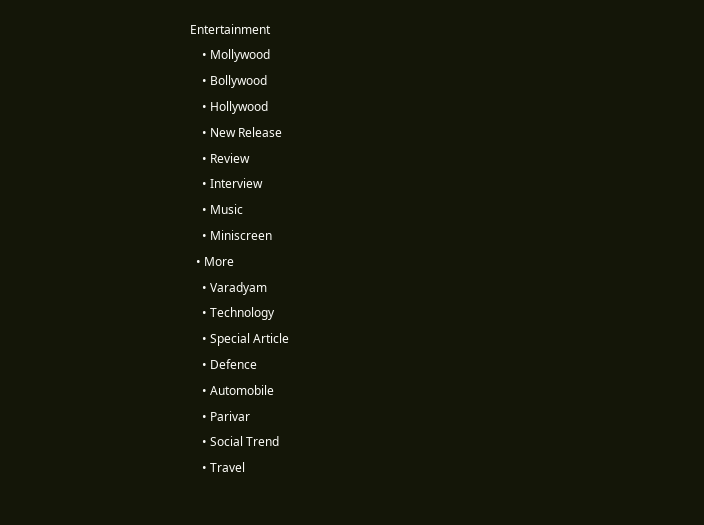Entertainment
    • Mollywood
    • Bollywood
    • Hollywood
    • New Release
    • Review
    • Interview
    • Music
    • Miniscreen
  • More
    • Varadyam
    • Technology
    • Special Article
    • Defence
    • Automobile
    • Parivar
    • Social Trend
    • Travel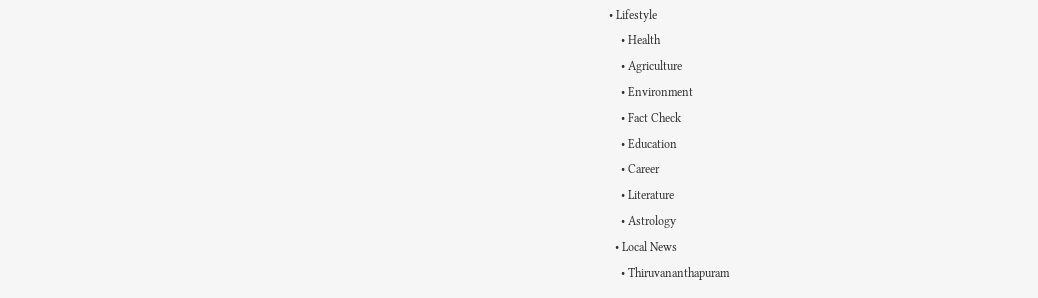• Lifestyle
    • Health
    • Agriculture
    • Environment
    • Fact Check
    • Education
    • Career
    • Literature
    • Astrology
  • Local News
    • Thiruvananthapuram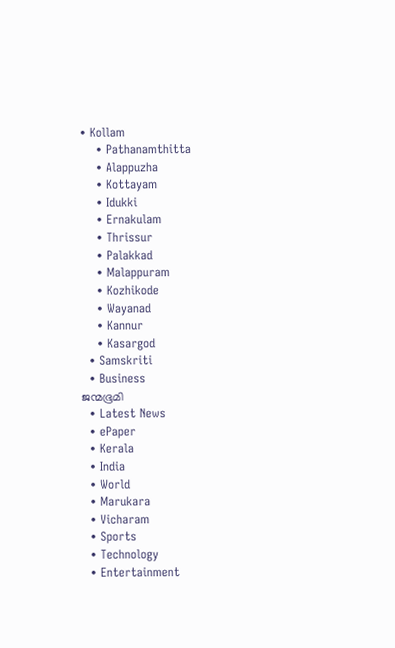• Kollam
    • Pathanamthitta
    • Alappuzha
    • Kottayam
    • Idukki
    • Ernakulam
    • Thrissur
    • Palakkad
    • Malappuram
    • Kozhikode
    • Wayanad
    • Kannur
    • Kasargod
  • Samskriti
  • Business
ജന്മഭൂമി
  • Latest News
  • ePaper
  • Kerala
  • India
  • World
  • Marukara
  • Vicharam
  • Sports
  • Technology
  • Entertainment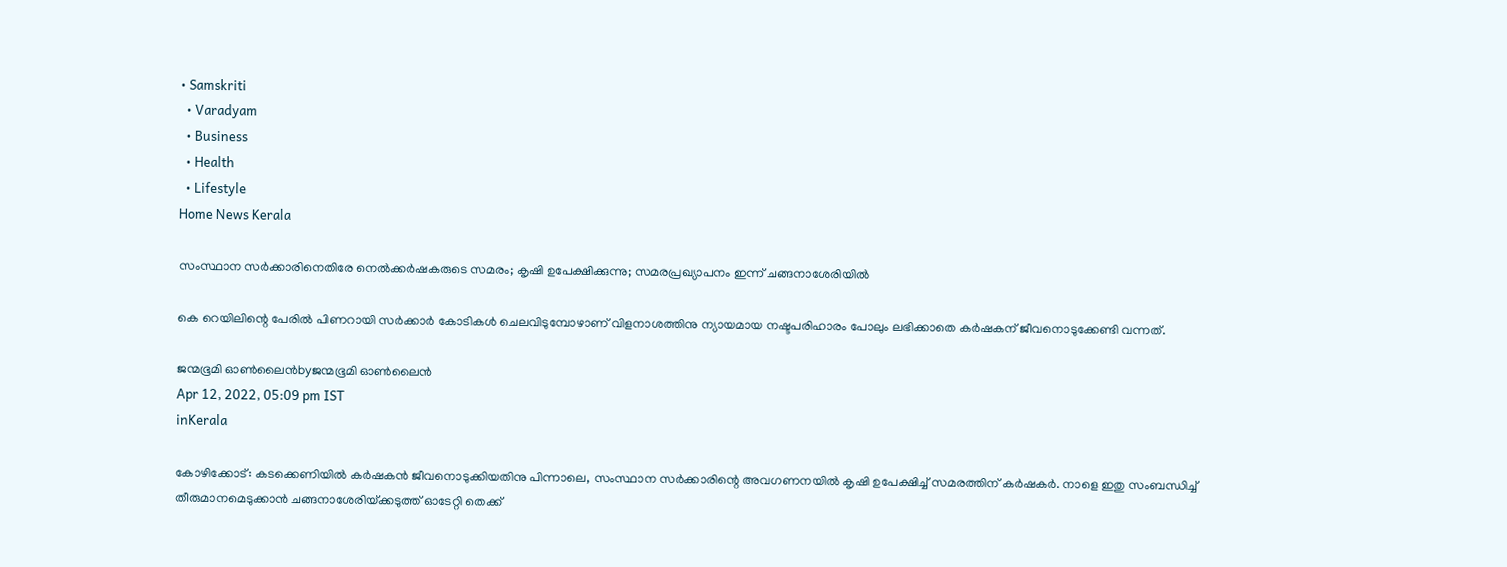• Samskriti
  • Varadyam
  • Business
  • Health
  • Lifestyle
Home News Kerala

സംസ്ഥാന സര്‍ക്കാരിനെതിരേ നെല്‍ക്കര്‍ഷകരുടെ സമരം; കൃഷി ഉപേക്ഷിക്കുന്നു; സമരപ്രഖ്യാപനം ഇന്ന് ചങ്ങനാശേരിയില്‍

കെ റെയിലിന്റെ പേരില്‍ പിണറായി സര്‍ക്കാര്‍ കോടികള്‍ ചെലവിടുമ്പോഴാണ് വിളനാശത്തിനു ന്യായമായ നഷ്ടപരിഹാരം പോലും ലഭിക്കാതെ കര്‍ഷകന് ജീവനൊടുക്കേണ്ടി വന്നത്.

ജന്മഭൂമി ഓണ്‍ലൈന്‍byജന്മഭൂമി ഓണ്‍ലൈന്‍
Apr 12, 2022, 05:09 pm IST
inKerala

കോഴിക്കോട്: കടക്കെണിയില്‍ കര്‍ഷകന്‍ ജീവനൊടുക്കിയതിനു പിന്നാലെ, സംസ്ഥാന സര്‍ക്കാരിന്റെ അവഗണനയില്‍ കൃഷി ഉപേക്ഷിച്ച് സമരത്തിന് കര്‍ഷകര്‍. നാളെ ഇതു സംബന്ധിച്ച് തീരുമാനമെടുക്കാന്‍ ചങ്ങനാശേരിയ്‌ക്കടുത്ത് ഓടേറ്റി തെക്ക്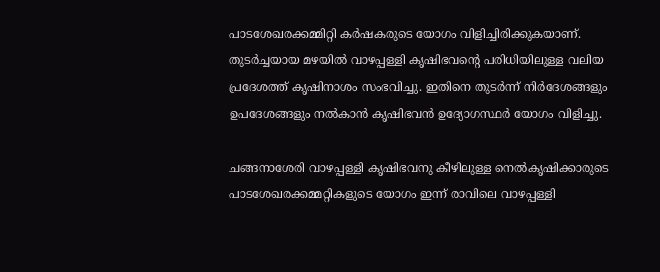പാടശേഖരക്കമ്മിറ്റി കര്‍ഷകരുടെ യോഗം വിളിച്ചിരിക്കുകയാണ്.  തുടര്‍ച്ചയായ മഴയില്‍ വാഴപ്പള്ളി കൃഷിഭവന്റെ പരിധിയിലുള്ള വലിയ പ്രദേശത്ത് കൃഷിനാശം സംഭവിച്ചു. ഇതിനെ തുടര്‍ന്ന് നിര്‍ദേശങ്ങളും ഉപദേശങ്ങളും നല്‍കാന്‍ കൃഷിഭവന്‍ ഉദ്യോഗസ്ഥര്‍ യോഗം വിളിച്ചു.

ചങ്ങനാശേരി വാഴപ്പള്ളി കൃഷിഭവനു കീഴിലുള്ള നെല്‍കൃഷിക്കാരുടെ പാടശേഖരക്കമ്മറ്റികളുടെ യോഗം ഇന്ന് രാവിലെ വാഴപ്പള്ളി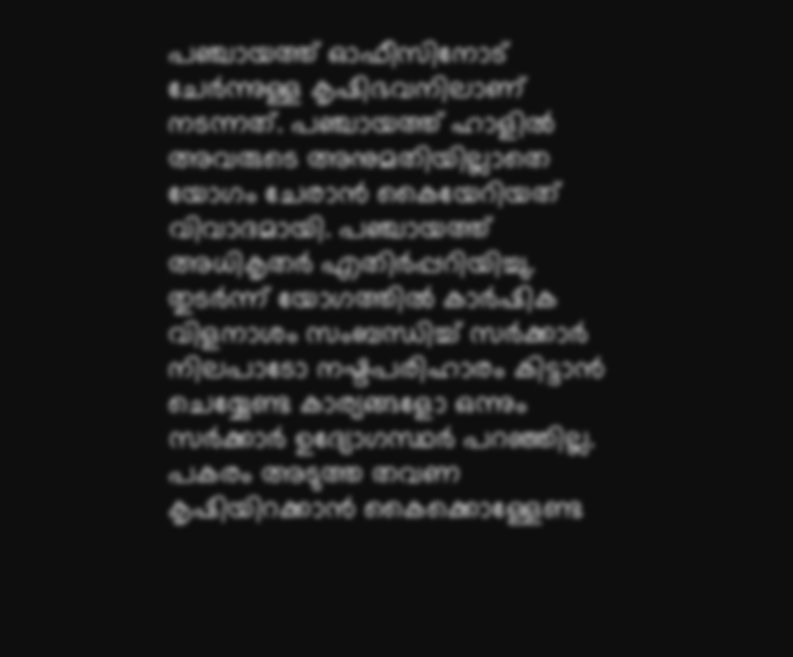പഞ്ചായത്ത് ഓഫീസിനോട് ചേര്‍ന്നുള്ള കൃഷിഭവനിലാണ് നടന്നത്. പഞ്ചായത്ത് ഹാളില്‍ അവരുടെ അനുമതിയില്ലാതെ യോഗം ചേരാന്‍ കൈയേറിയത് വിവാദമായി. പഞ്ചായത്ത് അധികൃതര്‍ എതിര്‍പ്പറിയിച്ചു. തുടര്‍ന്ന് യോഗത്തില്‍ കാര്‍ഷിക വിളനാശം സംബന്ധിച്ച് സര്‍ക്കാര്‍ നിലപാടോ നഷ്ടപരിഹാരം കിട്ടാന്‍ ചെയ്യേണ്ട കാര്യങ്ങളോ ഒന്നും സര്‍ക്കാര്‍ ഉദ്യോഗസ്ഥര്‍ പറഞ്ഞില്ല. പകരം അടുത്ത തവണ കൃഷിയിറക്കാന്‍ കൈക്കൊള്ളേണ്ട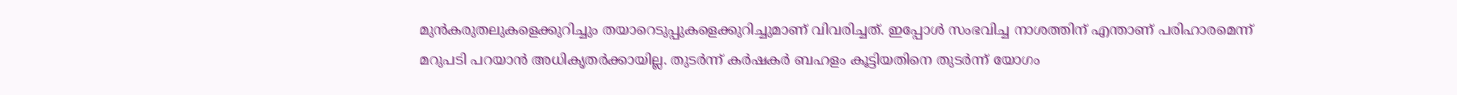മുന്‍കരുതലുകളെക്കുറിച്ചും തയാറെടുപ്പുകളെക്കുറിച്ചുമാണ് വിവരിച്ചത്. ഇപ്പോള്‍ സംഭവിച്ച നാശത്തിന് എന്താണ് പരിഹാരമെന്ന് മറുപടി പറയാന്‍ അധികൃതര്‍ക്കായില്ല. തുടര്‍ന്ന് കര്‍ഷകര്‍ ബഹളം കൂട്ടിയതിനെ തുടര്‍ന്ന് യോഗം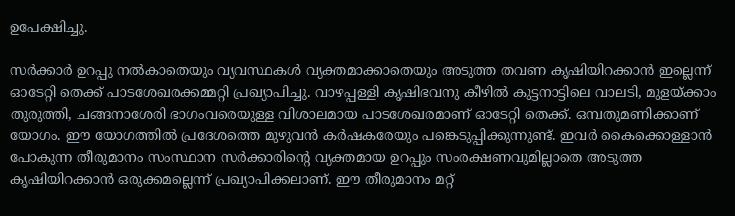ഉപേക്ഷിച്ചു.

സര്‍ക്കാര്‍ ഉറപ്പു നല്‍കാതെയും വ്യവസ്ഥകള്‍ വ്യക്തമാക്കാതെയും അടുത്ത തവണ കൃഷിയിറക്കാന്‍ ഇല്ലെന്ന് ഓടേറ്റി തെക്ക് പാടശേഖരക്കമ്മറ്റി പ്രഖ്യാപിച്ചു. വാഴപ്പള്ളി കൃഷിഭവനു കീഴില്‍ കുട്ടനാട്ടിലെ വാലടി, മുളയ്‌ക്കാം തുരുത്തി, ചങ്ങനാശേരി ഭാഗംവരെയുള്ള വിശാലമായ പാടശേഖരമാണ് ഓടേറ്റി തെക്ക്. ഒമ്പതുമണിക്കാണ് യോഗം. ഈ യോഗത്തില്‍ പ്രദേശത്തെ മുഴുവന്‍ കര്‍ഷകരേയും പങ്കെടുപ്പിക്കുന്നുണ്ട്. ഇവര്‍ കൈക്കൊള്ളാന്‍ പോകുന്ന തീരുമാനം സംസ്ഥാന സര്‍ക്കാരിന്റെ വ്യക്തമായ ഉറപ്പും സംരക്ഷണവുമില്ലാതെ അടുത്ത കൃഷിയിറക്കാന്‍ ഒരുക്കമല്ലെന്ന് പ്രഖ്യാപിക്കലാണ്. ഈ തീരുമാനം മറ്റ്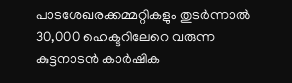പാടശേഖരക്കമ്മറ്റികളും തുടര്‍ന്നാല്‍ 30,000 ഹെക്ടറിലേറെ വരുന്ന കുട്ടനാടന്‍ കാര്‍ഷിക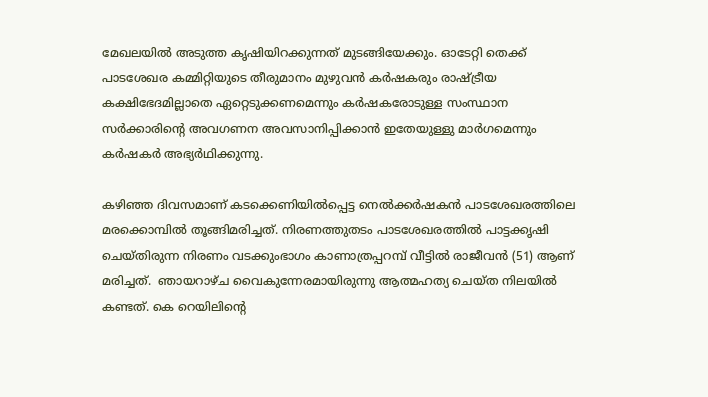മേഖലയില്‍ അടുത്ത കൃഷിയിറക്കുന്നത് മുടങ്ങിയേക്കും. ഓടേറ്റി തെക്ക് പാടശേഖര കമ്മിറ്റിയുടെ തീരുമാനം മുഴുവന്‍ കര്‍ഷകരും രാഷ്‌ട്രീയ കക്ഷിഭേദമില്ലാതെ ഏറ്റെടുക്കണമെന്നും കര്‍ഷകരോടുള്ള സംസ്ഥാന സര്‍ക്കാരിന്റെ അവഗണന അവസാനിപ്പിക്കാന്‍ ഇതേയുള്ളു മാര്‍ഗമെന്നും കര്‍ഷകര്‍ അഭ്യര്‍ഥിക്കുന്നു.

കഴിഞ്ഞ ദിവസമാണ് കടക്കെണിയില്‍പ്പെട്ട നെല്‍ക്കര്‍ഷകന്‍ പാടശേഖരത്തിലെ മരക്കൊമ്പില്‍ തൂങ്ങിമരിച്ചത്. നിരണത്തുതടം പാടശേഖരത്തില്‍ പാട്ടക്കൃഷി ചെയ്തിരുന്ന നിരണം വടക്കുംഭാഗം കാണാത്രപ്പറമ്പ് വീട്ടില്‍ രാജീവന്‍ (51) ആണ് മരിച്ചത്.  ഞായറാഴ്ച വൈകുന്നേരമായിരുന്നു ആത്മഹത്യ ചെയ്ത നിലയില്‍ കണ്ടത്. കെ റെയിലിന്റെ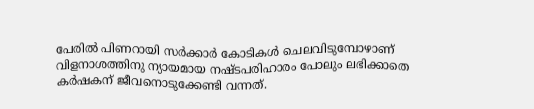പേരില്‍ പിണറായി സര്‍ക്കാര്‍ കോടികള്‍ ചെലവിടുമ്പോഴാണ് വിളനാശത്തിനു ന്യായമായ നഷ്ടപരിഹാരം പോലും ലഭിക്കാതെ കര്‍ഷകന് ജീവനൊടുക്കേണ്ടി വന്നത്.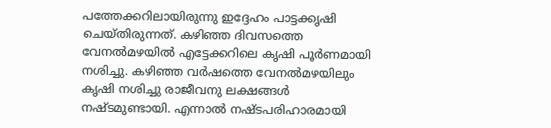പത്തേക്കറിലായിരുന്നു ഇദ്ദേഹം പാട്ടക്കൃഷി ചെയ്തിരുന്നത്. കഴിഞ്ഞ ദിവസത്തെ വേനല്‍മഴയില്‍ എട്ടേക്കറിലെ കൃഷി പൂര്‍ണമായി നശിച്ചു. കഴിഞ്ഞ വര്‍ഷത്തെ വേനല്‍മഴയിലും കൃഷി നശിച്ചു രാജീവനു ലക്ഷങ്ങള്‍ നഷ്ടമുണ്ടായി. എന്നാല്‍ നഷ്ടപരിഹാരമായി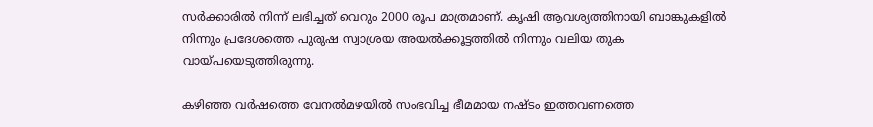സര്‍ക്കാരില്‍ നിന്ന് ലഭിച്ചത് വെറും 2000 രൂപ മാത്രമാണ്. കൃഷി ആവശ്യത്തിനായി ബാങ്കുകളില്‍ നിന്നും പ്രദേശത്തെ പുരുഷ സ്വാശ്രയ അയല്‍ക്കൂട്ടത്തില്‍ നിന്നും വലിയ തുക വായ്‌പയെടുത്തിരുന്നു.

കഴിഞ്ഞ വര്‍ഷത്തെ വേനല്‍മഴയില്‍ സംഭവിച്ച ഭീമമായ നഷ്ടം ഇത്തവണത്തെ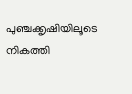പുഞ്ചക്കൃഷിയിലൂടെ നികത്തി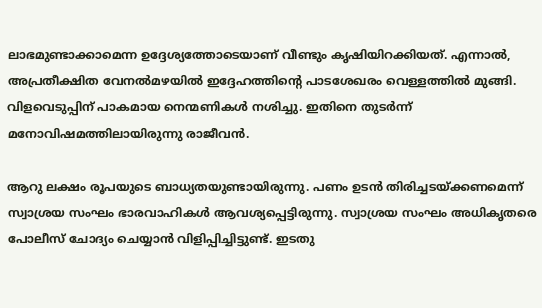ലാഭമുണ്ടാക്കാമെന്ന ഉദ്ദേശ്യത്തോടെയാണ് വീണ്ടും കൃഷിയിറക്കിയത്. എന്നാല്‍, അപ്രതീക്ഷിത വേനല്‍മഴയില്‍ ഇദ്ദേഹത്തിന്റെ പാടശേഖരം വെള്ളത്തില്‍ മുങ്ങി. വിളവെടുപ്പിന് പാകമായ നെന്മണികള്‍ നശിച്ചു. ഇതിനെ തുടര്‍ന്ന് മനോവിഷമത്തിലായിരുന്നു രാജീവന്‍.

ആറു ലക്ഷം രൂപയുടെ ബാധ്യതയുണ്ടായിരുന്നു. പണം ഉടന്‍ തിരിച്ചടയ്‌ക്കണമെന്ന് സ്വാശ്രയ സംഘം ഭാരവാഹികള്‍ ആവശ്യപ്പെട്ടിരുന്നു. സ്വാശ്രയ സംഘം അധികൃതരെ പോലീസ് ചോദ്യം ചെയ്യാന്‍ വിളിപ്പിച്ചിട്ടുണ്ട്. ഇടതു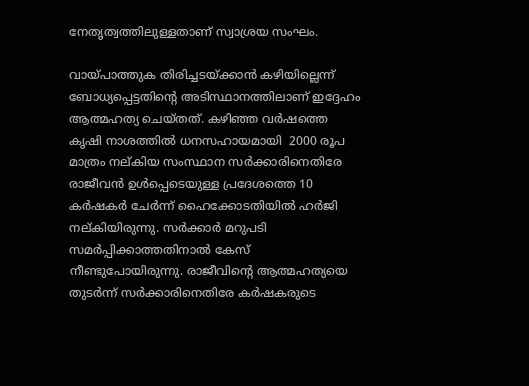നേതൃത്വത്തിലുള്ളതാണ് സ്വാശ്രയ സംഘം.

വായ്‌പാത്തുക തിരിച്ചടയ്‌ക്കാന്‍ കഴിയില്ലെന്ന് ബോധ്യപ്പെട്ടതിന്റെ അടിസ്ഥാനത്തിലാണ് ഇദ്ദേഹം ആത്മഹത്യ ചെയ്തത്. കഴിഞ്ഞ വര്‍ഷത്തെ കൃഷി നാശത്തില്‍ ധനസഹായമായി  2000 രൂപ മാത്രം നല്കിയ സംസ്ഥാന സര്‍ക്കാരിനെതിരേ രാജീവന്‍ ഉള്‍പ്പെടെയുള്ള പ്രദേശത്തെ 10 കര്‍ഷകര്‍ ചേര്‍ന്ന് ഹൈക്കോടതിയില്‍ ഹര്‍ജി നല്കിയിരുന്നു. സര്‍ക്കാര്‍ മറുപടി സമര്‍പ്പിക്കാത്തതിനാല്‍ കേസ് നീണ്ടുപോയിരുന്നു. രാജീവിന്റെ ആത്മഹത്യയെ തുടര്‍ന്ന് സര്‍ക്കാരിനെതിരേ കര്‍ഷകരുടെ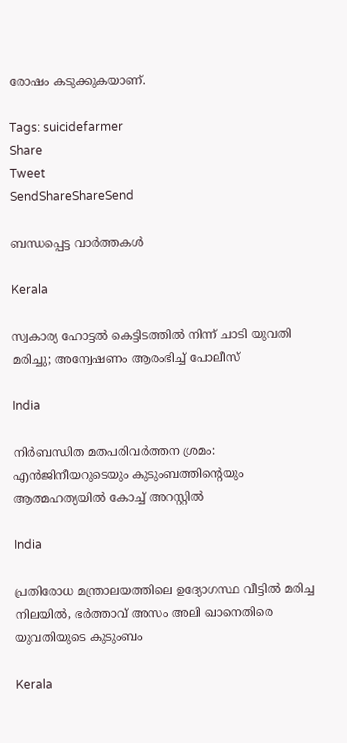രോഷം കടുക്കുകയാണ്.

Tags: suicidefarmer
Share
Tweet
SendShareShareSend

ബന്ധപ്പെട്ട വാര്‍ത്തകള്‍

Kerala

സ്വകാര്യ ഹോട്ടൽ കെട്ടിടത്തിൽ നിന്ന് ചാടി യുവതി മരിച്ചു; അന്വേഷണം ആരംഭിച്ച് പോലീസ്

India

നിര്‍ബന്ധിത മതപരിവര്‍ത്തന ശ്രമം: എന്‍ജിനീയറുടെയും കുടുംബത്തിന്റെയും ആത്മഹത്യയില്‍ കോച്ച് അറസ്റ്റില്‍

India

പ്രതിരോധ മന്ത്രാലയത്തിലെ ഉദ്യോഗസ്ഥ വീട്ടില്‍ മരിച്ച നിലയില്‍, ഭര്‍ത്താവ് അസം അലി ഖാനെതിരെ യുവതിയുടെ കുടുംബം

Kerala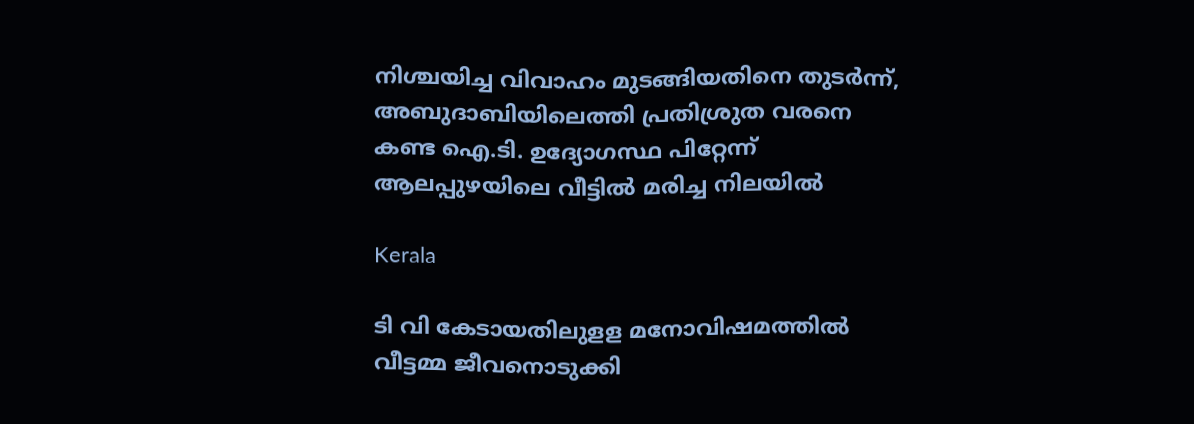നിശ്ചയിച്ച വിവാഹം മുടങ്ങിയതിനെ തുടർന്ന്, അബുദാബിയിലെത്തി പ്രതിശ്രുത വരനെ കണ്ട ഐ.ടി. ഉദ്യോഗസ്ഥ പിറ്റേന്ന് ആലപ്പുഴയിലെ വീട്ടിൽ മരിച്ച നിലയിൽ

Kerala

ടി വി കേടായതിലുളള മനോവിഷമത്തില്‍ വീട്ടമ്മ ജീവനൊടുക്കി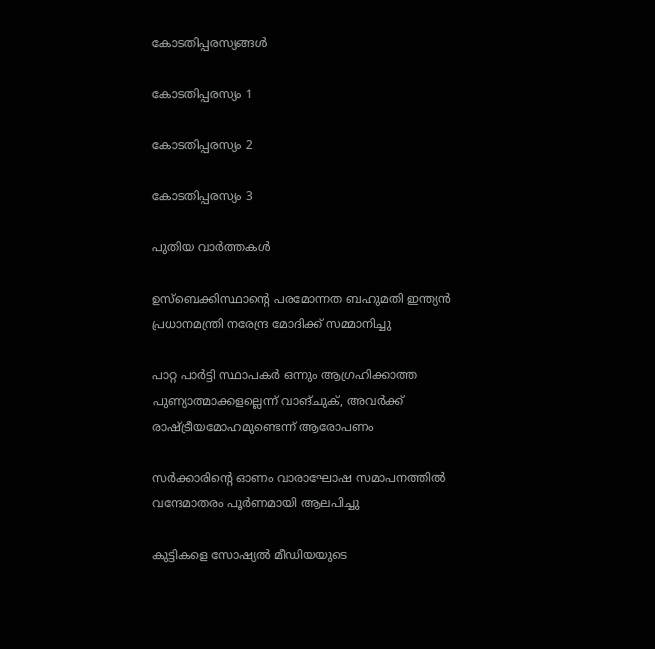കോടതിപ്പരസ്യങ്ങള്‍

കോടതിപ്പരസ്യം 1

കോടതിപ്പരസ്യം 2

കോടതിപ്പരസ്യം 3

പുതിയ വാര്‍ത്തകള്‍

ഉസ്‌ബെക്കിസ്ഥാന്റെ പരമോന്നത ബഹുമതി ഇന്ത്യൻ പ്രധാനമന്ത്രി നരേന്ദ്ര മോദിക്ക് സമ്മാനിച്ചു

പാറ്റ പാർട്ടി സ്ഥാപകർ ഒന്നും ആഗ്രഹിക്കാത്ത പുണ്യാത്മാക്കളല്ലെന്ന് വാങ്ചുക്, അവർക്ക് രാഷ്‌ട്രീയമോഹമുണ്ടെന്ന് ആരോപണം

സര്‍ക്കാരിന്റെ ഓണം വാരാഘോഷ സമാപനത്തില്‍ വന്ദേമാതരം പൂര്‍ണമായി ആലപിച്ചു

കുട്ടികളെ സോഷ്യൽ മീഡിയയുടെ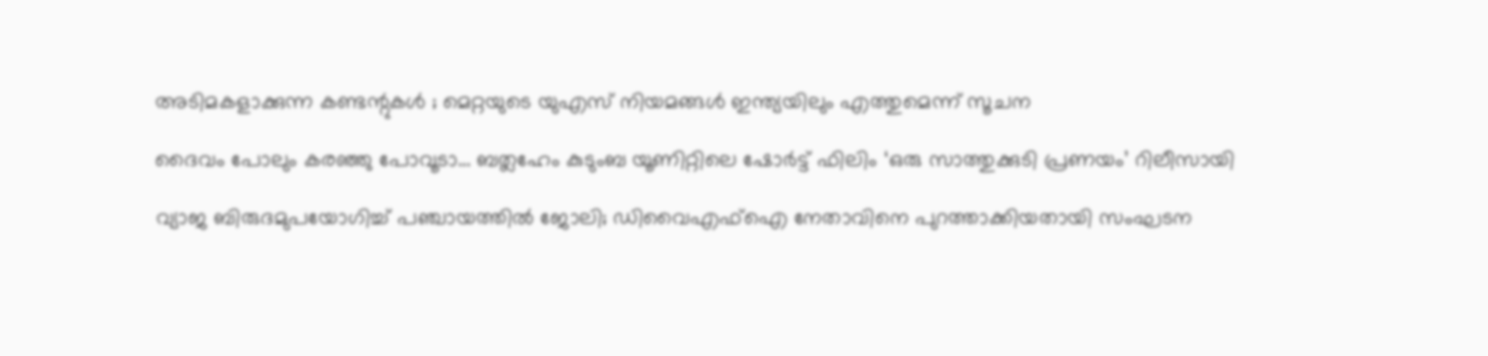അടിമകളാക്കുന്ന കണ്ടന്റുകൾ ; മെറ്റയുടെ യുഎസ് നിയമങ്ങൾ ഇന്ത്യയിലും എത്തുമെന്ന് സൂചന

ദൈവം പോലും കരഞ്ഞു പോവൂടാ… ബത്ലഹേം കുടുംബ യൂണിറ്റിലെ ഷോർട്ട് ഫിലിം ‘ഒരു സാത്തുക്കുടി പ്രണയം’ റിലീസായി

വ്യാജ ബിരുദമുപയോഗിച്ച് പഞ്ചായത്തില്‍ ജോലി; ഡിവൈഎഫ്ഐ നേതാവിനെ പുറത്താക്കിയതായി സംഘടന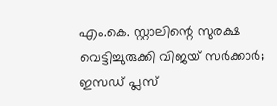എം.കെ. സ്റ്റാലിന്റെ സുരക്ഷ വെട്ടിച്ചുരുക്കി വിജയ് സർക്കാർ; ഇസഡ് പ്ലസ്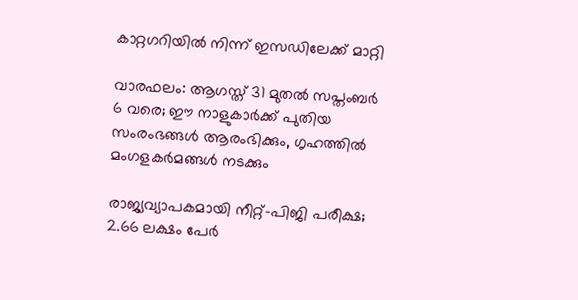കാറ്റഗറിയിൽ നിന്ന് ഇസഡിലേക്ക് മാറ്റി

വാരഫലം: ആഗസ്ത് 31 മുതല്‍ സപ്തംബര്‍ 6 വരെ; ഈ നാളുകാര്‍ക്ക് പുതിയ സംരംഭങ്ങള്‍ ആരംഭിക്കും, ഗൃഹത്തില്‍ മംഗളകര്‍മങ്ങള്‍ നടക്കും

രാജ്യവ്യാപകമായി നീറ്റ്-പിജി പരീക്ഷ; 2.66 ലക്ഷം പേർ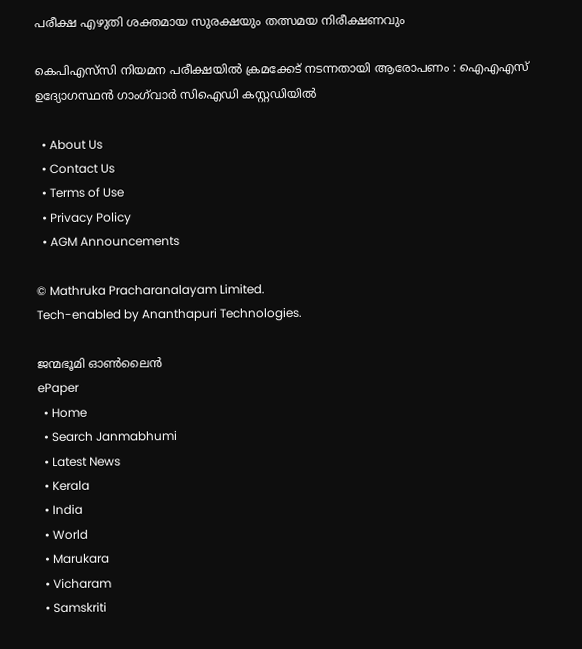പരീക്ഷ എഴുതി ശക്തമായ സുരക്ഷയും തത്സമയ നിരീക്ഷണവും

കെപിഎസ്‌സി നിയമന പരീക്ഷയിൽ ക്രമക്കേട് നടന്നതായി ആരോപണം : ഐഎഎസ് ഉദ്യോഗസ്ഥൻ ഗാംഗ്‌വാർ സിഐഡി കസ്റ്റഡിയിൽ

  • About Us
  • Contact Us
  • Terms of Use
  • Privacy Policy
  • AGM Announcements

© Mathruka Pracharanalayam Limited.
Tech-enabled by Ananthapuri Technologies.

ജന്മഭൂമി ഓണ്‍ലൈന്‍
ePaper
  • Home
  • Search Janmabhumi
  • Latest News
  • Kerala
  • India
  • World
  • Marukara
  • Vicharam
  • Samskriti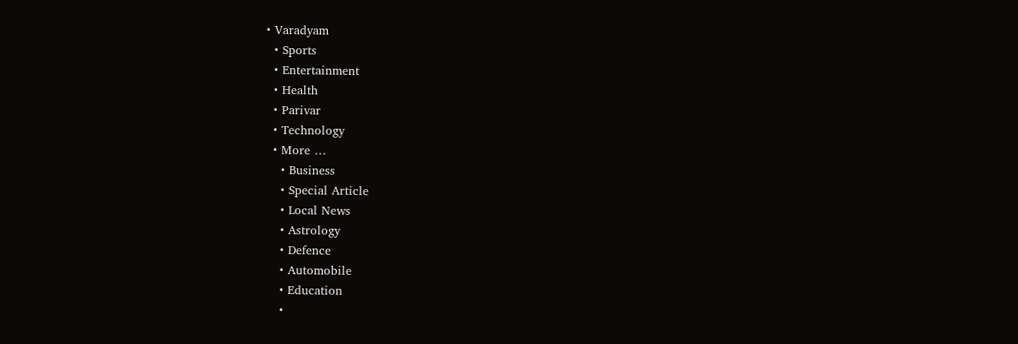• Varadyam
  • Sports
  • Entertainment
  • Health
  • Parivar
  • Technology
  • More …
    • Business
    • Special Article
    • Local News
    • Astrology
    • Defence
    • Automobile
    • Education
    •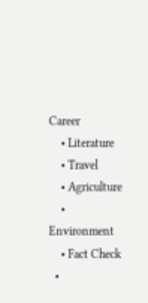Career
    • Literature
    • Travel
    • Agriculture
    • Environment
    • Fact Check
  •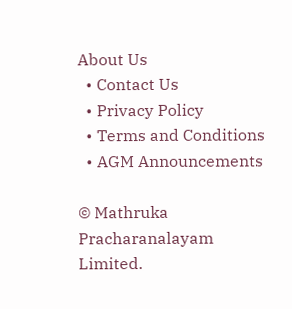About Us
  • Contact Us
  • Privacy Policy
  • Terms and Conditions
  • AGM Announcements

© Mathruka Pracharanalayam Limited.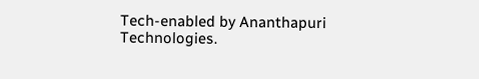Tech-enabled by Ananthapuri Technologies.